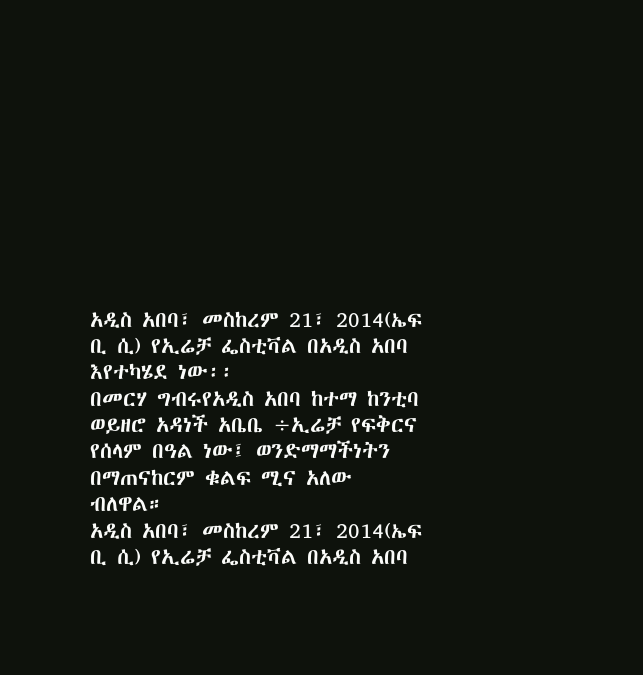አዲስ አበባ፣ መስከረም 21፣ 2014(ኤፍ ቢ ሲ) የኢሬቻ ፌስቲቫል በአዲስ አበባ እየተካሄደ ነው፡፡
በመርሃ ግብሩየአዲስ አበባ ከተማ ከንቲባ ወይዘሮ አዳነች አቤቤ ÷ኢሬቻ የፍቅርና የሰላም በዓል ነው፤ ወንድማማችነትን በማጠናከርም ቁልፍ ሚና አለው ብለዋል።
አዲስ አበባ፣ መስከረም 21፣ 2014(ኤፍ ቢ ሲ) የኢሬቻ ፌስቲቫል በአዲስ አበባ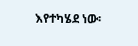እየተካሄደ ነው፡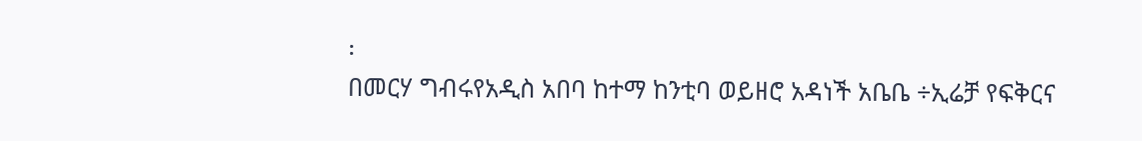፡
በመርሃ ግብሩየአዲስ አበባ ከተማ ከንቲባ ወይዘሮ አዳነች አቤቤ ÷ኢሬቻ የፍቅርና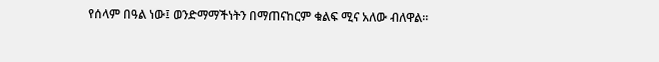የሰላም በዓል ነው፤ ወንድማማችነትን በማጠናከርም ቁልፍ ሚና አለው ብለዋል።